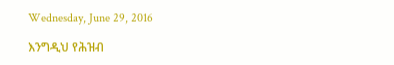Wednesday, June 29, 2016

እንግዲህ የሕዝብ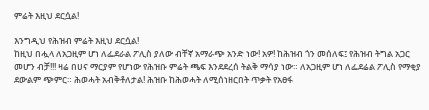ምሬት እዚህ ደርሷል!

እንግዲህ የሕዝብ ምሬት እዚህ ደርሷል!
ከዚህ በሗላ ለአጋዚም ሆነ ለፌደራል ፖሊስ ያለው ብቸኛ አማራጭ አንድ ነው! አዎ! ከሕዝብ ጎን መሰለፍ፤ የሕዝብ ትግል አጋር መሆን ብቻ!!! ዛሬ በሀና ማርያም የሆነው የሕዝቡ ምሬት ጫፍ እንደደረሰ ትልቅ ማሳያ ነው። ለአጋዚም ሆነ ለፌደሬል ፖሊስ የማቂያ ደውልም ጭምር። ሕወሓት አብቅቶለታል! ሕዝቡ ከሕወሓት ለሚሰነዘርበት ጥቃት የአፀፋ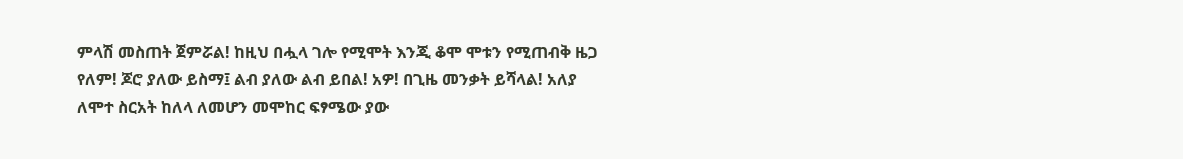ምላሽ መስጠት ጀምሯል! ከዚህ በሗላ ገሎ የሚሞት እንጂ ቆሞ ሞቱን የሚጠብቅ ዜጋ የለም! ጆሮ ያለው ይስማ፤ ልብ ያለው ልብ ይበል! አዎ! በጊዜ መንቃት ይሻላል! አለያ ለሞተ ስርአት ከለላ ለመሆን መሞከር ፍፃሜው ያው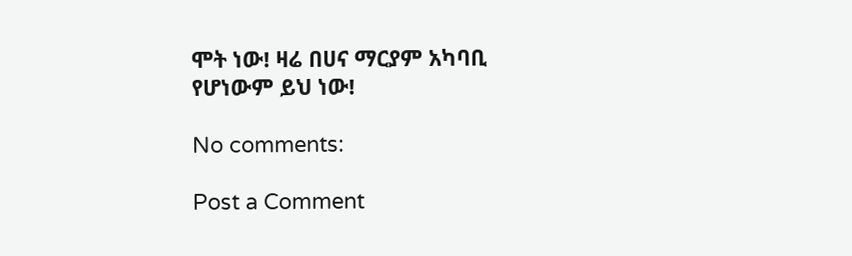ሞት ነው! ዛሬ በሀና ማርያም አካባቢ የሆነውም ይህ ነው!

No comments:

Post a Comment